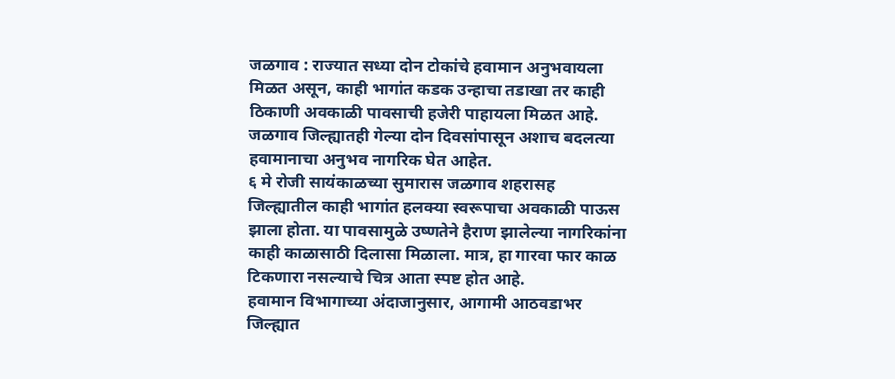जळगाव : राज्यात सध्या दोन टोकांचे हवामान अनुभवायला मिळत असून, काही भागांत कडक उन्हाचा तडाखा तर काही ठिकाणी अवकाळी पावसाची हजेरी पाहायला मिळत आहे. जळगाव जिल्ह्यातही गेल्या दोन दिवसांपासून अशाच बदलत्या हवामानाचा अनुभव नागरिक घेत आहेत.
६ मे रोजी सायंकाळच्या सुमारास जळगाव शहरासह जिल्ह्यातील काही भागांत हलक्या स्वरूपाचा अवकाळी पाऊस झाला होता. या पावसामुळे उष्णतेने हैराण झालेल्या नागरिकांना काही काळासाठी दिलासा मिळाला. मात्र, हा गारवा फार काळ टिकणारा नसल्याचे चित्र आता स्पष्ट होत आहे.
हवामान विभागाच्या अंदाजानुसार, आगामी आठवडाभर जिल्ह्यात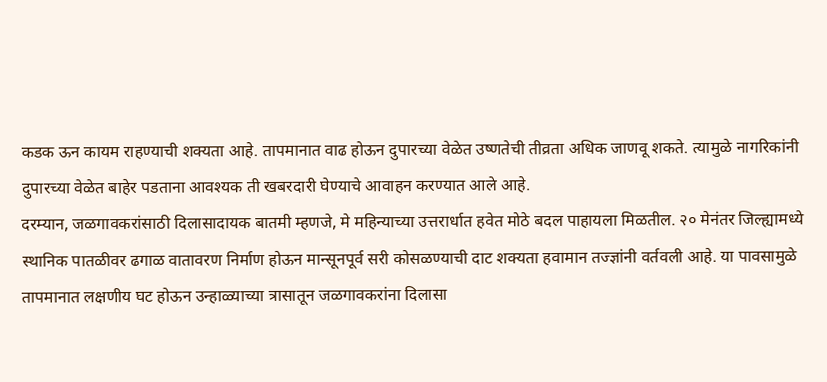कडक ऊन कायम राहण्याची शक्यता आहे. तापमानात वाढ होऊन दुपारच्या वेळेत उष्णतेची तीव्रता अधिक जाणवू शकते. त्यामुळे नागरिकांनी दुपारच्या वेळेत बाहेर पडताना आवश्यक ती खबरदारी घेण्याचे आवाहन करण्यात आले आहे.
दरम्यान, जळगावकरांसाठी दिलासादायक बातमी म्हणजे, मे महिन्याच्या उत्तरार्धात हवेत मोठे बदल पाहायला मिळतील. २० मेनंतर जिल्ह्यामध्ये स्थानिक पातळीवर ढगाळ वातावरण निर्माण होऊन मान्सूनपूर्व सरी कोसळण्याची दाट शक्यता हवामान तज्ज्ञांनी वर्तवली आहे. या पावसामुळे तापमानात लक्षणीय घट होऊन उन्हाळ्याच्या त्रासातून जळगावकरांना दिलासा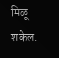मिळू शकेल.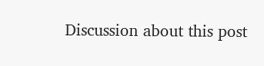Discussion about this post